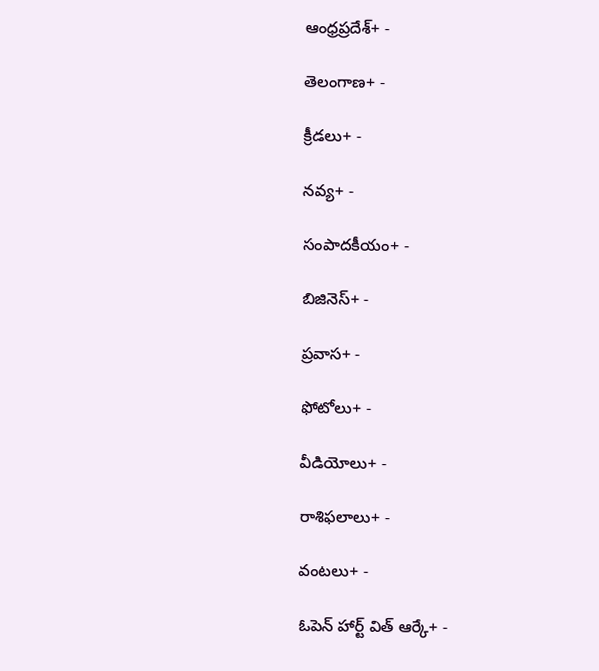ఆంధ్రప్రదేశ్+ -

తెలంగాణ+ -

క్రీడలు+ -

నవ్య+ -

సంపాదకీయం+ -

బిజినెస్+ -

ప్రవాస+ -

ఫోటోలు+ -

వీడియోలు+ -

రాశిఫలాలు+ -

వంటలు+ -

ఓపెన్ హార్ట్ విత్ ఆర్కే+ -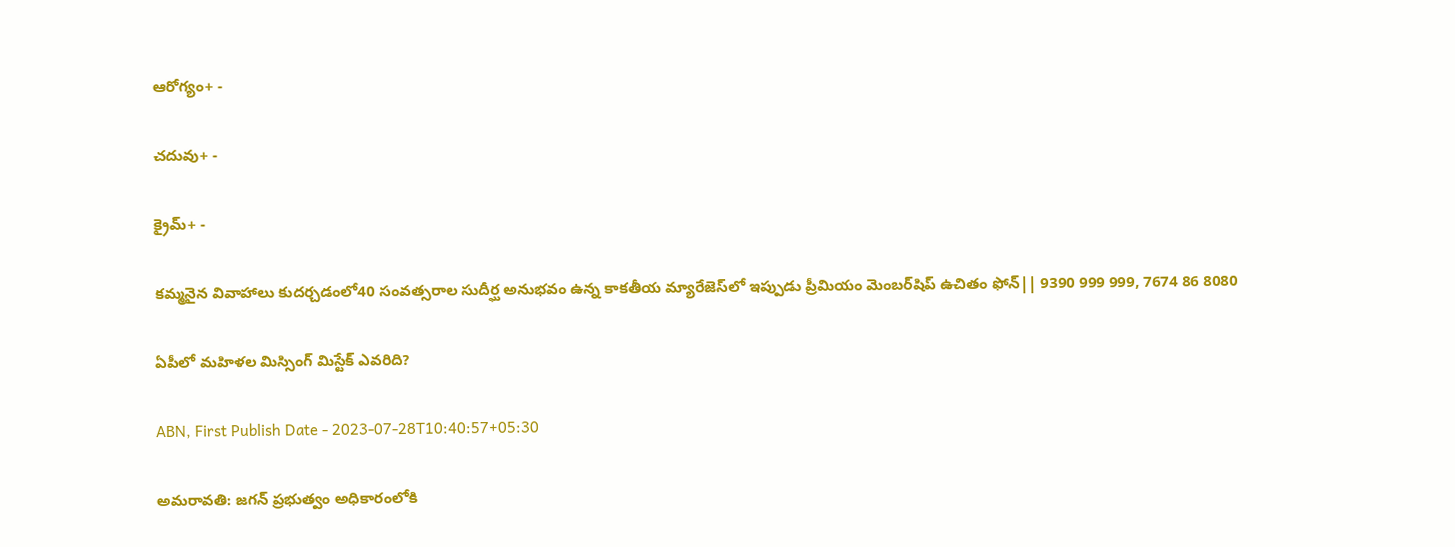ఆరోగ్యం+ -

చదువు+ -

క్రైమ్+ -

కమ్మనైన వివాహాలు కుదర్చడంలో40 సంవత్సరాల సుదీర్ఘ అనుభవం ఉన్న కాకతీయ మ్యారేజెస్‌లో ఇప్పుడు ప్రీమియం మెంబర్‌షిప్‌ ఉచితం ఫోన్|| 9390 999 999, 7674 86 8080

ఏపీలో మహిళల మిస్సింగ్ మిస్టేక్ ఎవరిది?

ABN, First Publish Date - 2023-07-28T10:40:57+05:30

అమరావతి: జగన్ ప్రభుత్వం అధికారంలోకి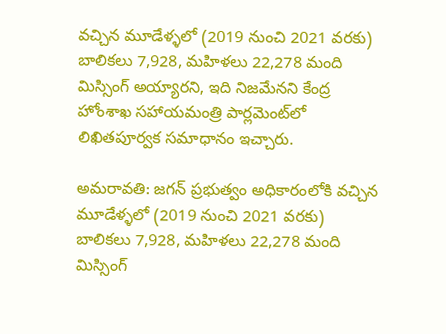వచ్చిన మూడేళ్ళలో (2019 నుంచి 2021 వరకు) బాలికలు 7,928, మహిళలు 22,278 మంది మిస్సింగ్ అయ్యారని, ఇది నిజమేనని కేంద్ర హోంశాఖ సహాయమంత్రి పార్లమెంట్‌లో లిఖితపూర్వక సమాధానం ఇచ్చారు.

అమరావతి: జగన్ ప్రభుత్వం అధికారంలోకి వచ్చిన మూడేళ్ళలో (2019 నుంచి 2021 వరకు) బాలికలు 7,928, మహిళలు 22,278 మంది మిస్సింగ్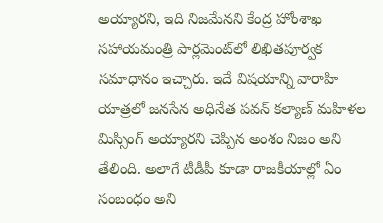అయ్యారని, ఇది నిజమేనని కేంద్ర హోంశాఖ సహాయమంత్రి పార్లమెంట్‌లో లిఖితపూర్వక సమాధానం ఇచ్చారు. ఇదే విషయాన్ని వారాహి యాత్రలో జనసేన అధినేత పవన్ కల్యాణ్ మహిళల మిస్సింగ్ అయ్యారని చెప్పిన అంశం నిజం అని తేలింది. అలాగే టీడీపీ కూడా రాజకీయాల్లో ఏం సంబంధం అని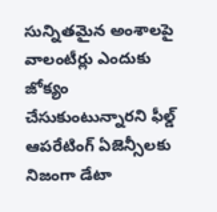సున్నితమైన అంశాలపై వాలంటీర్లు ఎందుకు జోక్యం చేసుకుంటున్నారని ఫీల్డ్ ఆపరేటింగ్ ఏజెన్సీలకు నిజంగా డేటా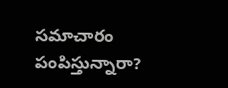సమాచారం పంపిస్తున్నారా?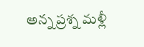అన్న ప్రశ్న మళ్లీ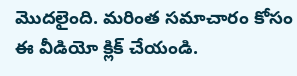మొదలైంది. మరింత సమాచారం కోసం ఈ వీడియో క్లిక్ చేయండి.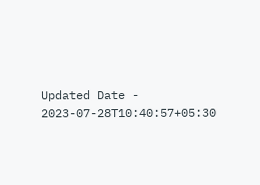Updated Date - 2023-07-28T10:40:57+05:30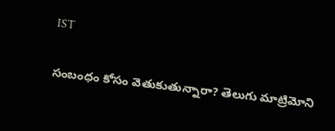IST

సంబంధం కోసం వెతుకుతున్నారా? తెలుగు మాట్రిమోని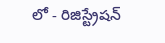లో - రిజిస్ట్రేషన్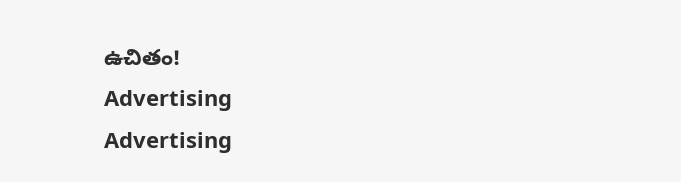ఉచితం!
Advertising
Advertising